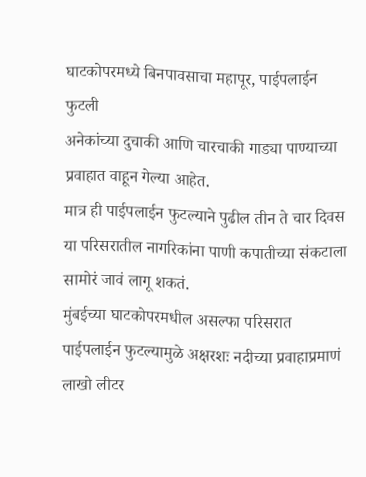घाटकोपरमध्ये बिनपावसाचा महापूर, पाईपलाईन फुटली
अनेकांच्या दुचाकी आणि चारचाकी गाड्या पाण्याच्या प्रवाहात वाहून गेल्या आहेत.
मात्र ही पाईपलाईन फुटल्याने पुढील तीन ते चार दिवस या परिसरातील नागरिकांना पाणी कपातीच्या संकटाला सामोरं जावं लागू शकतं.
मुंबईच्या घाटकोपरमधील असल्फा परिसरात पाईपलाईन फुटल्यामुळे अक्षरशः नदीच्या प्रवाहाप्रमाणं लाखो लीटर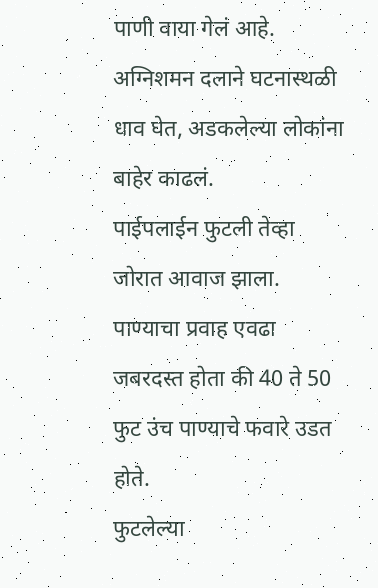पाणी वाया गेलं आहे.
अग्निशमन दलाने घटनास्थळी धाव घेत, अडकलेल्या लोकांना बाहेर काढलं.
पाईपलाईन फुटली तेव्हा जोरात आवाज झाला. पाण्याचा प्रवाह एवढा जबरदस्त होता की 40 ते 50 फुट उंच पाण्याचे फवारे उडत होते.
फुटलेल्या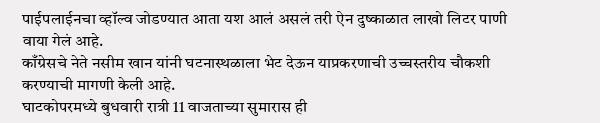पाईपलाईनचा व्हॉल्व जोडण्यात आता यश आलं असलं तरी ऐन दुष्काळात लाखो लिटर पाणी वाया गेलं आहे.
काँग्रेसचे नेते नसीम खान यांनी घटनास्थळाला भेट देऊन याप्रकरणाची उच्चस्तरीय चौकशी करण्याची मागणी केली आहे.
घाटकोपरमध्ये बुधवारी रात्री 11 वाजताच्या सुमारास ही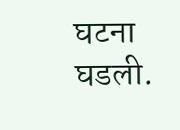घटना घडली.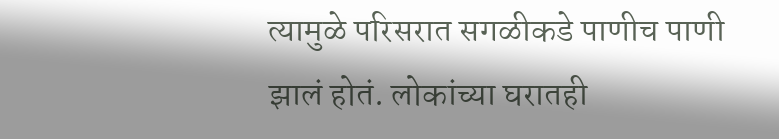त्यामुळे परिसरात सगळीकडे पाणीच पाणी झालं होतं. लोकांच्या घरातही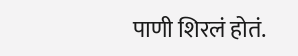पाणी शिरलं होतं.